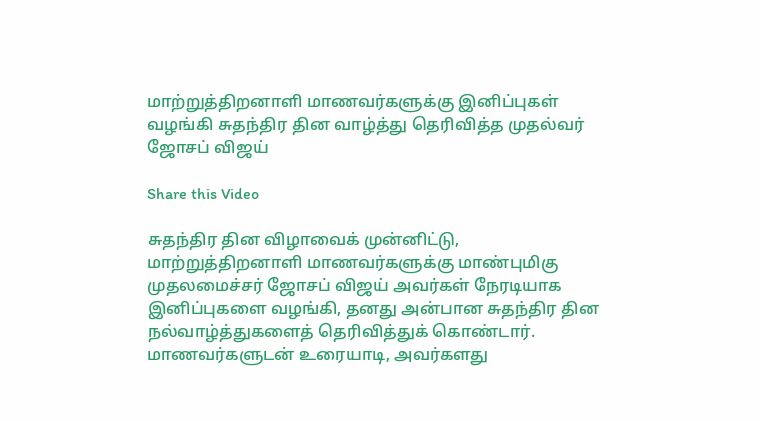மாற்றுத்திறனாளி மாணவர்களுக்கு இனிப்புகள் வழங்கி சுதந்திர தின வாழ்த்து தெரிவித்த முதல்வர் ஜோசப் விஜய்

Share this Video

சுதந்திர தின விழாவைக் முன்னிட்டு, மாற்றுத்திறனாளி மாணவர்களுக்கு மாண்புமிகு முதலமைச்சர் ஜோசப் விஜய் அவர்கள் நேரடியாக இனிப்புகளை வழங்கி, தனது அன்பான சுதந்திர தின நல்வாழ்த்துகளைத் தெரிவித்துக் கொண்டார். மாணவர்களுடன் உரையாடி, அவர்களது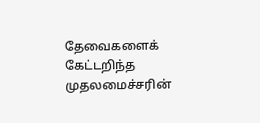தேவைகளைக் கேட்டறிந்த முதலமைச்சரின்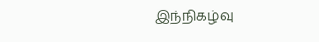இந்நிகழ்வு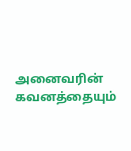அனைவரின் கவனத்தையும்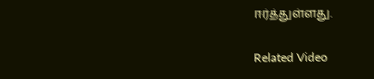ஈர்த்துள்ளது.

Related Video